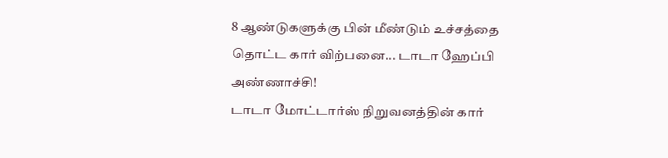8 ஆண்டுகளுக்கு பின் மீண்டும் உச்சத்தை தொட்ட கார் விற்பனை... டாடா ஹேப்பி அண்ணாச்சி!
டாடா மோட்டார்ஸ் நிறுவனத்தின் கார்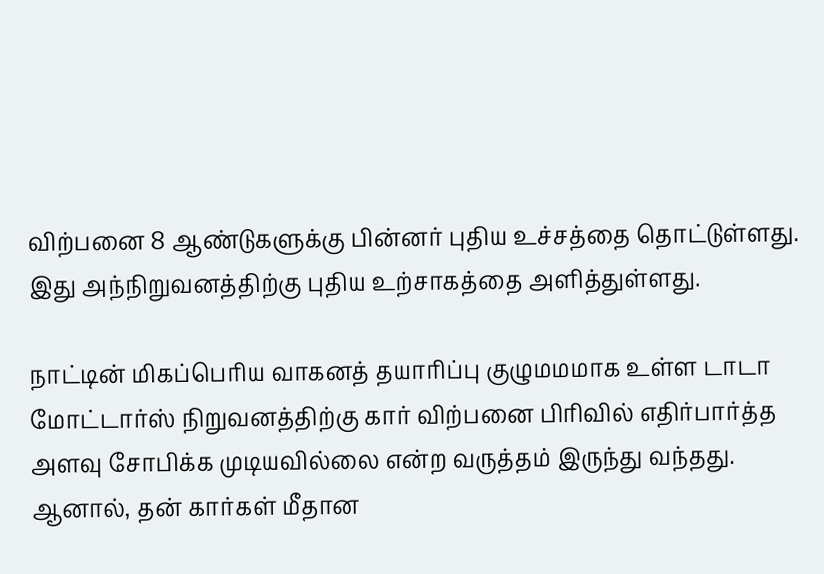விற்பனை 8 ஆண்டுகளுக்கு பின்னர் புதிய உச்சத்தை தொட்டுள்ளது. இது அந்நிறுவனத்திற்கு புதிய உற்சாகத்தை அளித்துள்ளது.

நாட்டின் மிகப்பெரிய வாகனத் தயாரிப்பு குழுமமமாக உள்ள டாடா மோட்டார்ஸ் நிறுவனத்திற்கு கார் விற்பனை பிரிவில் எதிர்பார்த்த அளவு சோபிக்க முடியவில்லை என்ற வருத்தம் இருந்து வந்தது. ஆனால், தன் கார்கள் மீதான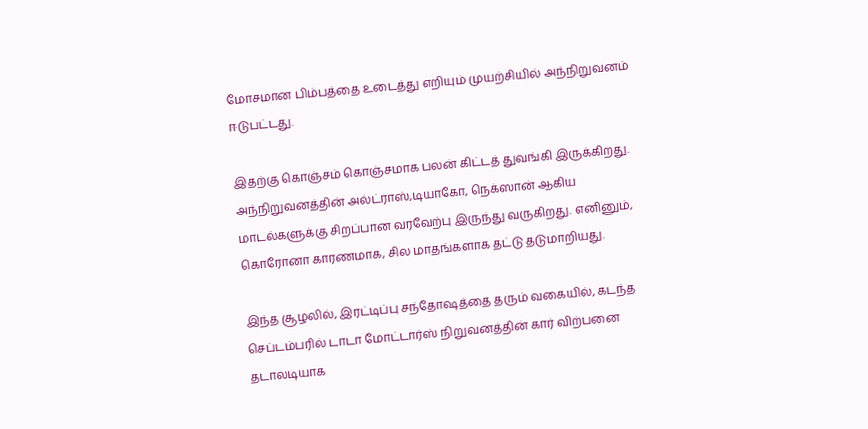மோசமான பிம்பத்தை உடைத்து எறியும் முயற்சியில் அந்நிறுவனம் ஈடுபட்டது.

இதற்கு கொஞ்சம் கொஞ்சமாக பலன் கிட்டத் துவங்கி இருக்கிறது. அந்நிறுவனத்தின் அல்ட்ராஸ்,டியாகோ, நெக்ஸான் ஆகிய மாடல்களுக்கு சிறப்பான வரவேற்பு இருந்து வருகிறது. எனினும், கொரோனா காரணமாக, சில மாதங்களாக தட்டு தடுமாறியது.

இந்த சூழலில், இரட்டிப்பு சந்தோஷத்தை தரும் வகையில், கடந்த செப்டம்பரில் டாடா மோட்டார்ஸ் நிறுவனத்தின் கார் விற்பனை தடாலடியாக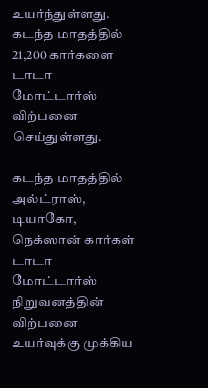உயர்ந்துள்ளது. கடந்த மாதத்தில் 21,200 கார்களை டாடா மோட்டார்ஸ் விற்பனை செய்துள்ளது.

கடந்த மாதத்தில் அல்ட்ராஸ், டியாகோ, நெக்ஸான் கார்கள் டாடா மோட்டார்ஸ் நிறுவனத்தின் விற்பனை உயர்வுக்கு முக்கிய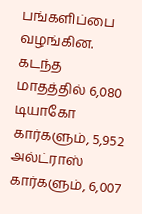பங்களிப்பை வழங்கின. கடந்த மாதத்தில் 6,080 டியாகோ கார்களும், 5,952 அல்ட்ராஸ் கார்களும், 6,007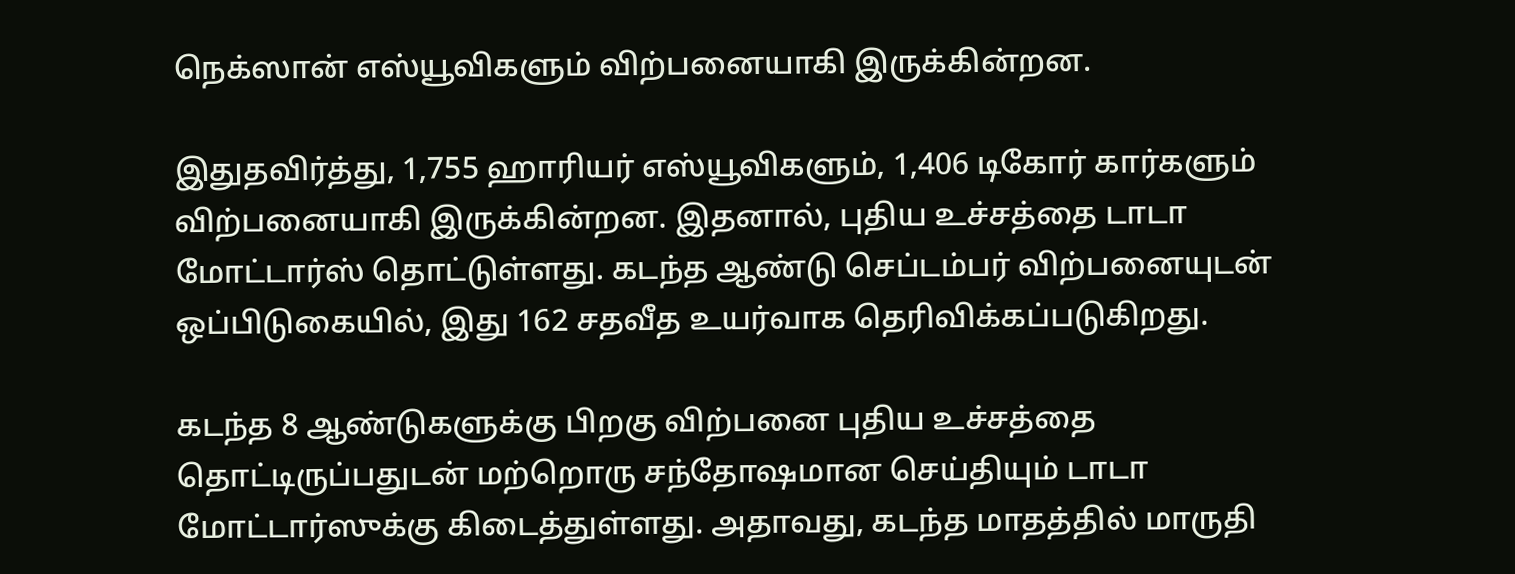நெக்ஸான் எஸ்யூவிகளும் விற்பனையாகி இருக்கின்றன.

இதுதவிர்த்து, 1,755 ஹாரியர் எஸ்யூவிகளும், 1,406 டிகோர் கார்களும் விற்பனையாகி இருக்கின்றன. இதனால், புதிய உச்சத்தை டாடா மோட்டார்ஸ் தொட்டுள்ளது. கடந்த ஆண்டு செப்டம்பர் விற்பனையுடன் ஒப்பிடுகையில், இது 162 சதவீத உயர்வாக தெரிவிக்கப்படுகிறது.

கடந்த 8 ஆண்டுகளுக்கு பிறகு விற்பனை புதிய உச்சத்தை தொட்டிருப்பதுடன் மற்றொரு சந்தோஷமான செய்தியும் டாடா மோட்டார்ஸுக்கு கிடைத்துள்ளது. அதாவது, கடந்த மாதத்தில் மாருதி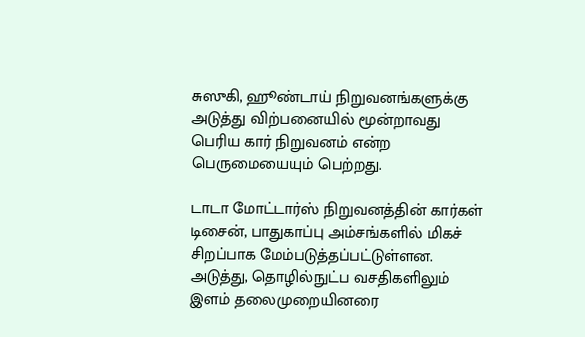சுஸுகி, ஹூண்டாய் நிறுவனங்களுக்கு அடுத்து விற்பனையில் மூன்றாவது பெரிய கார் நிறுவனம் என்ற பெருமையையும் பெற்றது.

டாடா மோட்டார்ஸ் நிறுவனத்தின் கார்கள் டிசைன், பாதுகாப்பு அம்சங்களில் மிகச் சிறப்பாக மேம்படுத்தப்பட்டுள்ளன. அடுத்து, தொழில்நுட்ப வசதிகளிலும் இளம் தலைமுறையினரை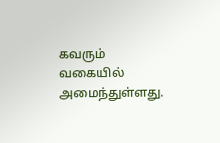கவரும் வகையில் அமைந்துள்ளது.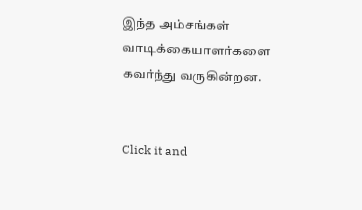இந்த அம்சங்கள் வாடிக்கையாளர்களை கவர்ந்து வருகின்றன.


Click it and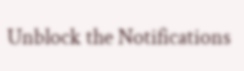Unblock the Notifications